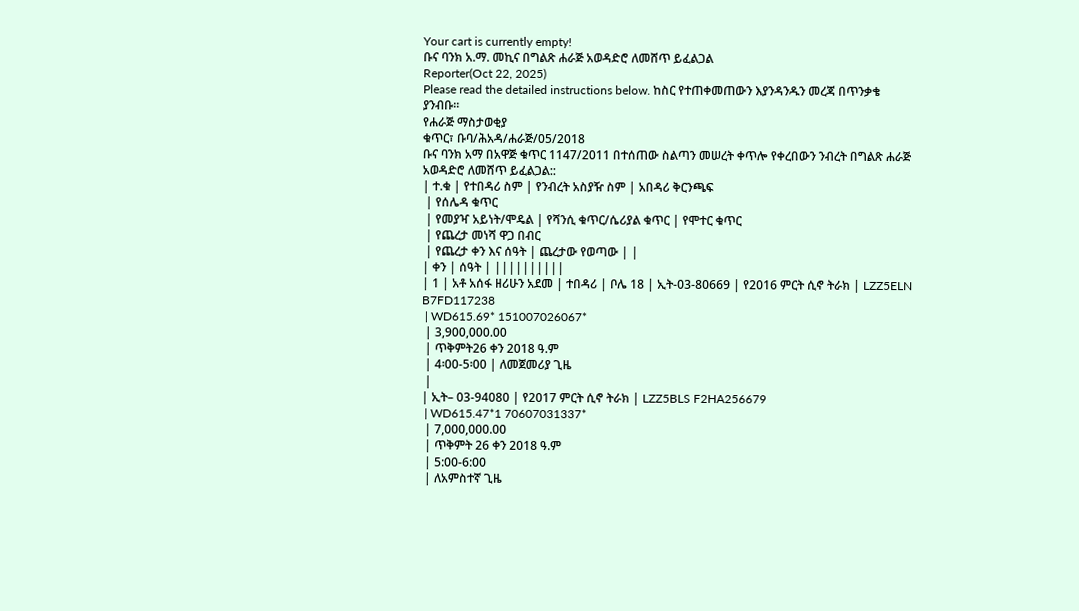Your cart is currently empty!
ቡና ባንክ አ.ማ. መኪና በግልጽ ሐራጅ አወዳድሮ ለመሸጥ ይፈልጋል
Reporter(Oct 22, 2025)
Please read the detailed instructions below. ከስር የተጠቀመጠውን እያንዳንዱን መረጃ በጥንቃቄ ያንብቡ።
የሐራጅ ማስታወቂያ
ቁጥር፣ ቡባ/ሕአዳ/ሐራጅ/05/2018
ቡና ባንክ አማ በአዋጅ ቁጥር 1147/2011 በተሰጠው ስልጣን መሠረት ቀጥሎ የቀረበውን ንብረት በግልጽ ሐራጅ አወዳድሮ ለመሸጥ ይፈልጋል::
| ተ.ቁ | የተበዳሪ ስም | የንብረት አስያዥ ስም | አበዳሪ ቅርንጫፍ
 | የሰሌዳ ቁጥር
 | የመያዣ አይነት/ሞዴል | የሻንሲ ቁጥር/ሴሪያል ቁጥር | የሞተር ቁጥር
 | የጨረታ መነሻ ዋጋ በብር
 | የጨረታ ቀን እና ሰዓት | ጨረታው የወጣው | |
| ቀን | ሰዓት | ||||||||||
| 1 | አቶ አሰፋ ዘሪሁን አደመ | ተበዳሪ | ቦሌ 18 | ኢት-03-80669 | የ2016 ምርት ሲኖ ትራክ | LZZ5ELN B7FD117238
 | WD615.69* 151007026067*
 | 3,900,000.00
 | ጥቅምት26 ቀን 2018 ዓ.ም
 | 4፡00-5፡00 | ለመጀመሪያ ጊዜ
 |
| ኢት– 03-94080 | የ2017 ምርት ሲኖ ትራክ | LZZ5BLS F2HA256679
 | WD615.47*1 70607031337*
 | 7,000,000.00
 | ጥቅምት 26 ቀን 2018 ዓ.ም
 | 5:00-6:00
 | ለአምስተኛ ጊዜ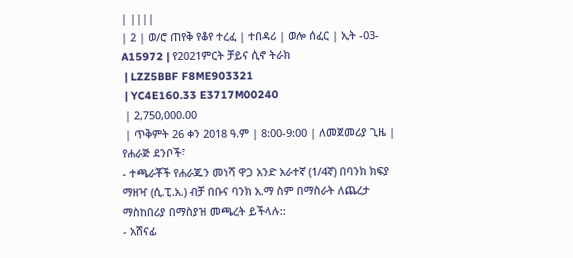| ||||
| 2 | ወ/ሮ ጠየቅ የቆየ ተረፈ | ተበዳሪ | ወሎ ሰፈር | ኢት -03-A15972 | የ2021ምርት ቻይና ሲኖ ትራክ
 | LZZ5BBF F8ME903321
 | YC4E160.33 E3717M00240
 | 2,750,000.00
 | ጥቅምት 26 ቀን 2018 ዓ.ም | 8:00-9:00 | ለመጀመሪያ ጊዜ |
የሐራጅ ደንቦች፣
- ተጫራቾች የሐራጁን መነሻ ዋጋ አንድ አራተኛ (1/4ኛ) በባንክ ክፍያ ማዘዣ (ሲ.ፒ.አ.) ብቻ በቡና ባንክ አ.ማ ስም በማስራት ለጨረታ ማስከበሪያ በማስያዝ መጫረት ይችላሉ::
- አሸናፊ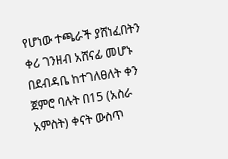የሆነው ተጫራች ያሸነፈበትን ቀሪ ገንዘብ አሸናፊ መሆኑ በደብዳቤ ከተገለፀለት ቀን ጀምሮ ባሉት በ15 (አስራ አምስት) ቀናት ውስጥ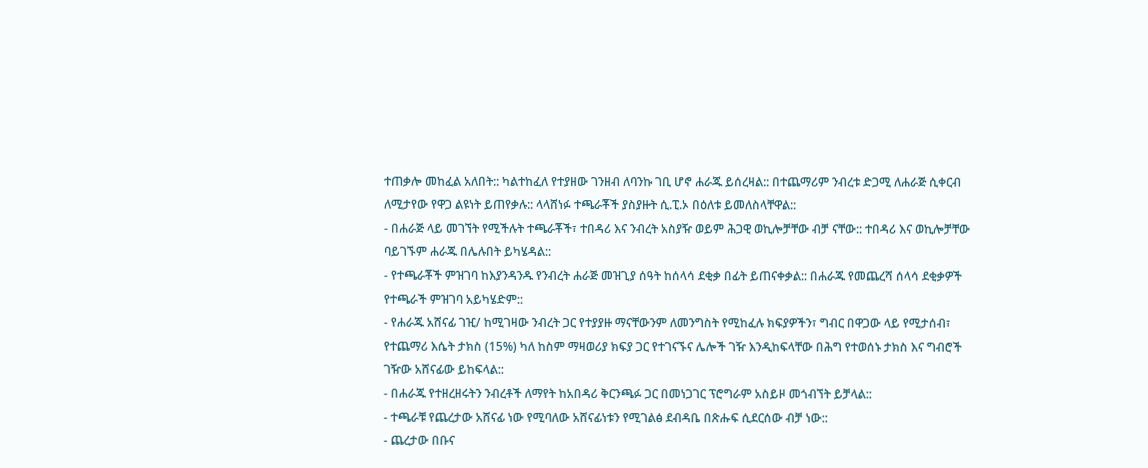ተጠቃሎ መከፈል አለበት:: ካልተከፈለ የተያዘው ገንዘብ ለባንኩ ገቢ ሆኖ ሐራጁ ይሰረዛል:: በተጨማሪም ንብረቱ ድጋሚ ለሐራጅ ሲቀርብ ለሚታየው የዋጋ ልዩነት ይጠየቃሉ:: ላላሸነፉ ተጫራቾች ያስያዙት ሲ.ፒ.ኦ በዕለቱ ይመለስላቸዋል::
- በሐራጅ ላይ መገኘት የሚችሉት ተጫራቾች፣ ተበዳሪ እና ንብረት አስያዥ ወይም ሕጋዊ ወኪሎቻቸው ብቻ ናቸው:: ተበዳሪ እና ወኪሎቻቸው ባይገኙም ሐራጁ በሌሉበት ይካሄዳል::
- የተጫራቾች ምዝገባ ከእያንዳንዱ የንብረት ሐራጅ መዝጊያ ሰዓት ከሰላሳ ደቂቃ በፊት ይጠናቀቃል:: በሐራጁ የመጨረሻ ሰላሳ ደቂቃዎች የተጫራች ምዝገባ አይካሄድም::
- የሐራጁ አሸናፊ ገዢ/ ከሚገዛው ንብረት ጋር የተያያዙ ማናቸውንም ለመንግስት የሚከፈሉ ክፍያዎችን፣ ግብር በዋጋው ላይ የሚታሰብ፣ የተጨማሪ እሴት ታክስ (15%) ካለ ከስም ማዛወሪያ ክፍያ ጋር የተገናኙና ሌሎች ገዥ እንዲከፍላቸው በሕግ የተወሰኑ ታክስ እና ግብሮች ገዥው አሸናፊው ይከፍላል::
- በሐራጁ የተዘረዘሩትን ንብረቶች ለማየት ከአበዳሪ ቅርንጫፉ ጋር በመነጋገር ፕሮግራም አስይዞ መጎብኘት ይቻላል::
- ተጫራቹ የጨረታው አሸናፊ ነው የሚባለው አሸናፊነቱን የሚገልፅ ደብዳቤ በጽሑፍ ሲደርሰው ብቻ ነው::
- ጨረታው በቡና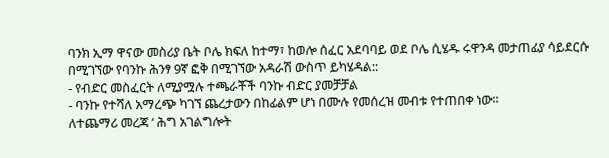ባንክ ኢማ ዋናው መስሪያ ቤት ቦሌ ክፍለ ከተማ፣ ከወሎ ሰፈር አደባባይ ወደ ቦሌ ሲሄዱ ሩዋንዳ መታጠፊያ ሳይደርሱ በሚገኘው የባንኩ ሕንፃ 9ኛ ፎቅ በሚገኘው አዳራሽ ውስጥ ይካሄዳል::
- የብድር መስፈርት ለሚያሟሉ ተጫራቾች ባንኩ ብድር ያመቻቻል
- ባንኩ የተሻለ አማረጭ ካገኘ ጨረታውን በከፊልም ሆነ በሙሉ የመሰረዝ መብቱ የተጠበቀ ነው።
ለተጨማሪ መረጃ ‘ ሕግ አገልግሎት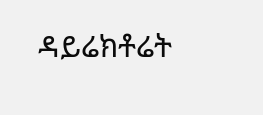ዳይሬክቶሬት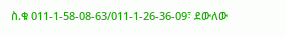ስ.ቁ 011-1-58-08-63/011-1-26-36-09፣ ደውለው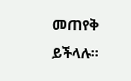መጠየቅ ይችላሉ።